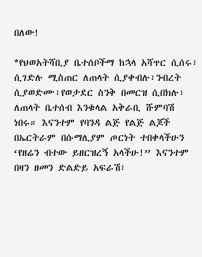በለው!

*የህወአትሻቢያ ቤተሰቦችማ ከኋላ አሻጥር ሲሰሩ፣ ሲገድሉ ሚስጠር ለጠላት ሲያቀብሉ፣ንብረት ሲያወድሙ፣የወታደር ስንቅ በመርዝ ሲበክሉ፣ ለጠላት ቤተሰብ እንቁላል አቅራቢ ሹምባሽ ነበሩ። እናንተም የባንዳ ልጅ የልጅ ልጆች በኤርትራም በሱማሊያም ጦርነት ተበቀላችሁን ‘የዘሬን ብተው ይዘርዝረኝ አላችሁ!” እናንተም በዛን ዘመን ድልድይ አፍራሽ፣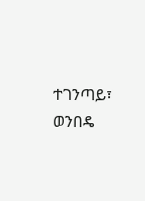ተገንጣይ፣ ወንበዴ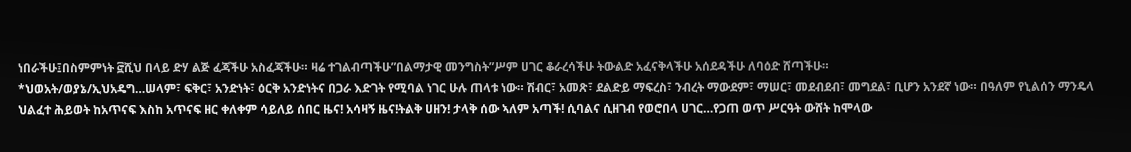ነበራችሁ፤በስምምነት ፸ሺህ በላይ ድሃ ልጅ ፈጃችሁ አስፈጃችሁ። ዛሬ ተገልብጣችሁ”በልማታዊ መንግስት”ሥም ሀገር ቆራረሳችሁ ትውልድ አፈናቅላችሁ አሰደዳችሁ ለባዕድ ሸጣችሁ።
*ህወአት/ወያኔ/ኢህአዴግ…ሠላም፣ ፍቅር፣ አንድነት፣ ዕርቅ አንድነትና በጋራ እድገት የሚባል ነገር ሁሉ ጠላቱ ነው። ሽብር፣ አመጽ፣ ደልድይ ማፍረስ፣ ንብረት ማውደም፣ ማሠር፣ መደብደብ፣ መግደል፣ ቢሆን አንደኛ ነው። በዓለም የኒልሰን ማንዴላ ህልፈተ ሕይወት ከአጥናፍ እስከ አጥናፍ ዘር ቀለቀም ሳይለይ ሰበር ዜና! አሳዛኝ ዜና!ትልቅ ሀዘን! ታላቅ ሰው ኣለም አጣች! ሲባልና ሲዘገብ የወሮበላ ሀገር…የጋጠ ወጥ ሥርዓት ውሸት ከሞላው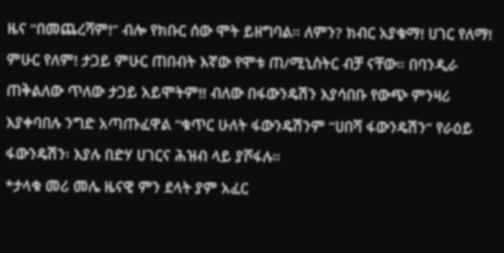ዜና “በመጨረሻም!” ብሎ የክቡር ሰው ሞት ይዘግባል። ለምን? ክብር አያቁማ! ሀገር የለማ! ምሁር የለም! ታጋይ ምሁር ጠበብት እኛው የሞቱ ጠ/ሚኒስትር ብቻ ናቸው። በባንዲራ ጠቅልለው ጥለው ታጋይ አይሞትም!! ብለው በፋውንዴሽን እያሳበቡ የውጭ ምንዛሪ እያቀባበሉ ንግድ አጣጡፈዋል “ቁጥር ሁለት ፋውንዴሽንም “ሀበሻ ፋውንዴሽን” የራዕይ ፋውንዴሽን፡ እያሉ በድሃ ሀገርና ሕዝብ ላይ ያሾፋሉ።
*ታላቁ መሪ መሌ ዜናዊ ምን ደላት ያም አፈር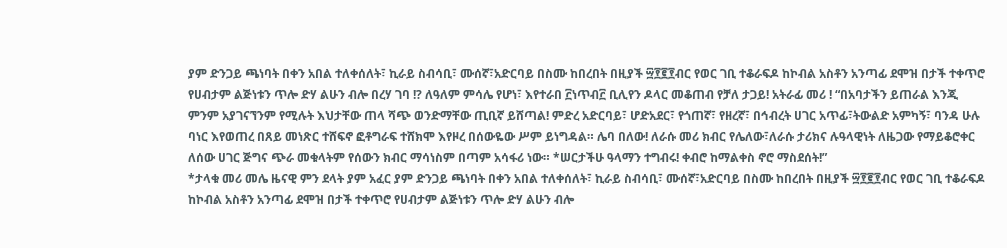ያም ድንጋይ ጫነባት በቀን አበል ተለቀሰለት፣ ኪራይ ስብሳቢ፣ ሙሰኛ፣አድርባይ በስሙ ከበረበት በዚያች ፵፻፪፻ብር የወር ገቢ ተቆራፍዶ ከኮብል አስቶን አንጣፊ ደሞዝ በታች ተቀጥሮ የሀብታም ልጅነቱን ጥሎ ድሃ ልሁን ብሎ በረሃ ገባ !? ለዓለም ምሳሌ የሆነ፣ እየተራበ ፫ነጥብ፫ ቢሊየን ዶላር መቆጠብ የቻለ ታጋይ! አትራፊ መሪ ! “በአባታችን ይጠራል እንጂ ምንም አያገናኘንም የሚሉት እህታቸው ጠላ ሻጭ ወንድማቸው ጢቢኛ ይሸጣል! ምድረ አድርባይ፣ ሆድአደር፣ የጎጠኛ፣ የዘረኛ፣ በኅብረት ሀገር አጥፊ፣ትውልድ አምካኝ፣ ባንዳ ሁሉ ባነር እየወጠረ በጸይ መነጽር ተሸፍኖ ፎቶግራፍ ተሸክሞ እየዞረ በሰውዬው ሥም ይነግዳል። ሌባ በለው! ለራሱ መሪ ክብር የሌለው፣ለራሱ ታሪክና ሉዓላዊነት ለዜጋው የማይቆሮቀር ለሰው ሀገር ጅግና ጭራ መቁላትም የሰውን ክብር ማሳነስም በጣም አሳፋሪ ነው። *ሠርታችሁ ዓላማን ተግብሩ! ቀብሮ ከማልቀስ ኖሮ ማስደሰት!”
*ታላቁ መሪ መሌ ዜናዊ ምን ደላት ያም አፈር ያም ድንጋይ ጫነባት በቀን አበል ተለቀሰለት፣ ኪራይ ስብሳቢ፣ ሙሰኛ፣አድርባይ በስሙ ከበረበት በዚያች ፵፻፪፻ብር የወር ገቢ ተቆራፍዶ ከኮብል አስቶን አንጣፊ ደሞዝ በታች ተቀጥሮ የሀብታም ልጅነቱን ጥሎ ድሃ ልሁን ብሎ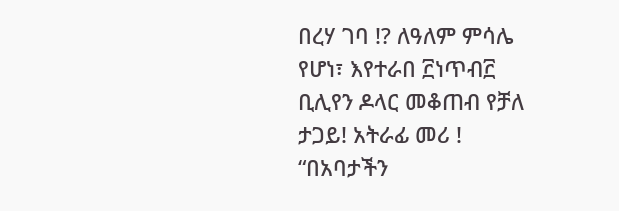በረሃ ገባ !? ለዓለም ምሳሌ የሆነ፣ እየተራበ ፫ነጥብ፫ ቢሊየን ዶላር መቆጠብ የቻለ ታጋይ! አትራፊ መሪ ! “በአባታችን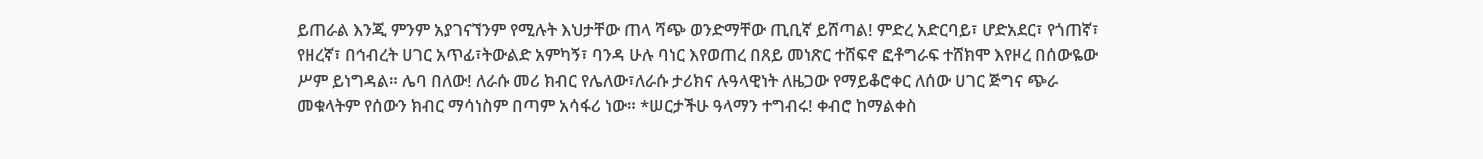ይጠራል እንጂ ምንም አያገናኘንም የሚሉት እህታቸው ጠላ ሻጭ ወንድማቸው ጢቢኛ ይሸጣል! ምድረ አድርባይ፣ ሆድአደር፣ የጎጠኛ፣ የዘረኛ፣ በኅብረት ሀገር አጥፊ፣ትውልድ አምካኝ፣ ባንዳ ሁሉ ባነር እየወጠረ በጸይ መነጽር ተሸፍኖ ፎቶግራፍ ተሸክሞ እየዞረ በሰውዬው ሥም ይነግዳል። ሌባ በለው! ለራሱ መሪ ክብር የሌለው፣ለራሱ ታሪክና ሉዓላዊነት ለዜጋው የማይቆሮቀር ለሰው ሀገር ጅግና ጭራ መቁላትም የሰውን ክብር ማሳነስም በጣም አሳፋሪ ነው። *ሠርታችሁ ዓላማን ተግብሩ! ቀብሮ ከማልቀስ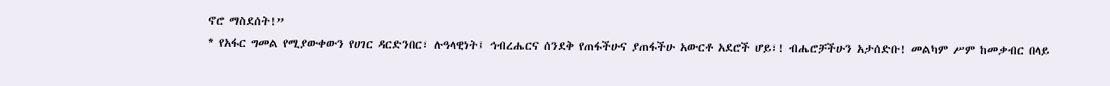ኖሮ ማስደሰት!”
* የአፋር ግመል የሚያውቀውን የሀገር ዳርድንበር፣ ሉዓላዊነት፤ ኅብረሔርና ሰንደቅ የጠፋችሁና ያጠፋችሁ አውርቶ አደሮች ሆይ፣! ብሔሮቻችሁን አታሰድቡ! መልካም ሥም ከመቃብር በላይ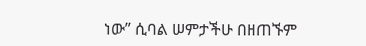ነው” ሲባል ሠምታችሁ በዘጠኙም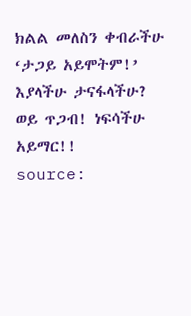ክልል መለስን ቀብራችሁ ‘ታጋይ አይሞትም!’ እያላችሁ ታናፋላችሁ? ወይ ጥጋብ! ነፍሳችሁ አይማር!!
source: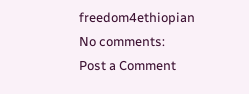freedom4ethiopian
No comments:
Post a Comment